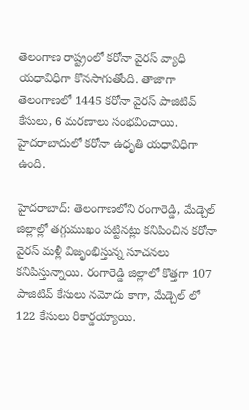తెలంగాణ రాష్ట్రంలో కరోనా వైరస్ వ్యాధి యధావిధిగా కొనసాగుతోంది. తాజాగా తెలంగాణలో 1445 కరోనా వైరస్ పాజిటివ్ కేసులు, 6 మరణాలు సంభవించాయి. హైదరాబాదులో కరోనా ఉధృతి యధావిధిగా ఉంది.

హైదరాబాద్: తెలంగాణలోని రంగారెడ్డి, మేడ్చెల్ జిల్లాల్లో తగ్గుముఖం పట్టినట్లు కనిపించిన కరోనా వైరస్ మళ్లీ విజృంభిస్తున్న సూచనలు కనిపిస్తున్నాయి. రంగారెడ్డి జిల్లాలో కొత్తగా 107 పాజిటివ్ కేసులు నమోదు కాగా, మేడ్చెల్ లో 122 కేసులు రికార్డయ్యాయి.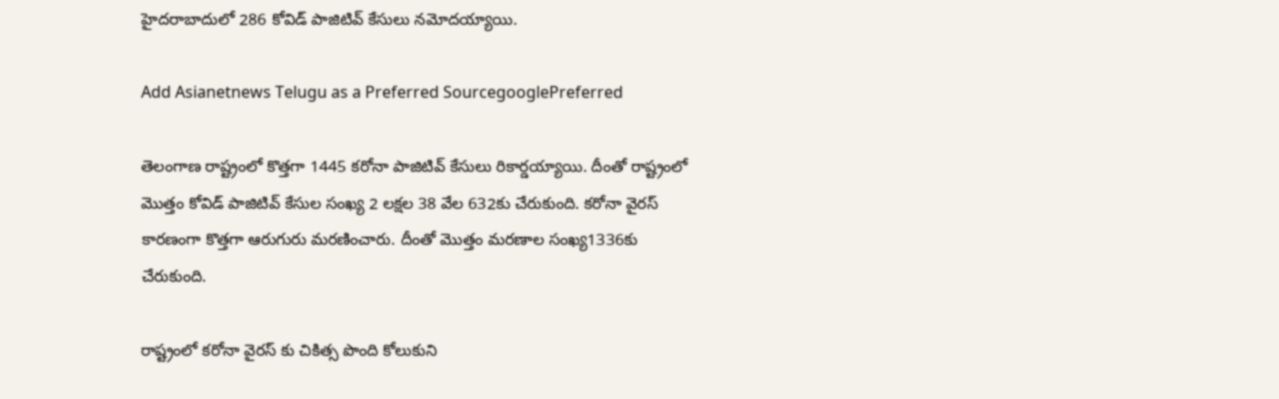హైదరాబాదులో 286 కోవిడ్ పాజిటివ్ కేసులు నమోదయ్యాయి.

Add Asianetnews Telugu as a Preferred SourcegooglePreferred

తెలంగాణ రాష్ట్రంలో కొత్తగా 1445 కరోనా పాజిటివ్ కేసులు రికార్డయ్యాయి. దీంతో రాష్ట్రంలో మొత్తం కోవిడ్ పాజిటివ్ కేసుల సంఖ్య 2 లక్షల 38 వేల 632కు చేరుకుంది. కరోనా వైరస్ కారణంగా కొత్తగా ఆరుగురు మరణించారు. దీంతో మొత్తం మరణాల సంఖ్య1336కు చేరుకుంది.

రాష్ట్రంలో కరోనా వైరస్ కు చికిత్స పొంది కోలుకుని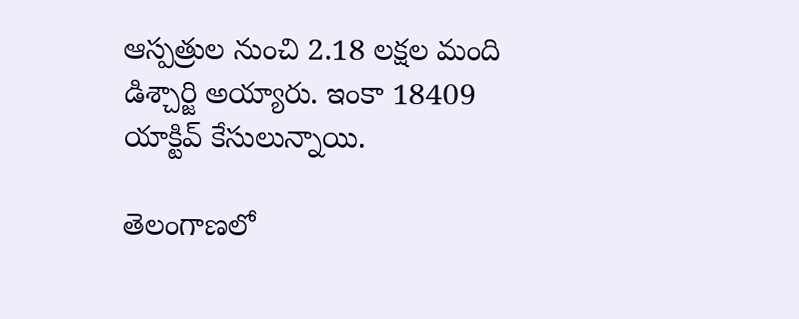ఆస్పత్రుల నుంచి 2.18 లక్షల మంది డిశ్చార్జి అయ్యారు. ఇంకా 18409 యాక్టివ్ కేసులున్నాయి.

తెలంగాణలో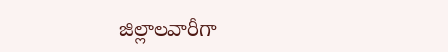జిల్లాలవారీగా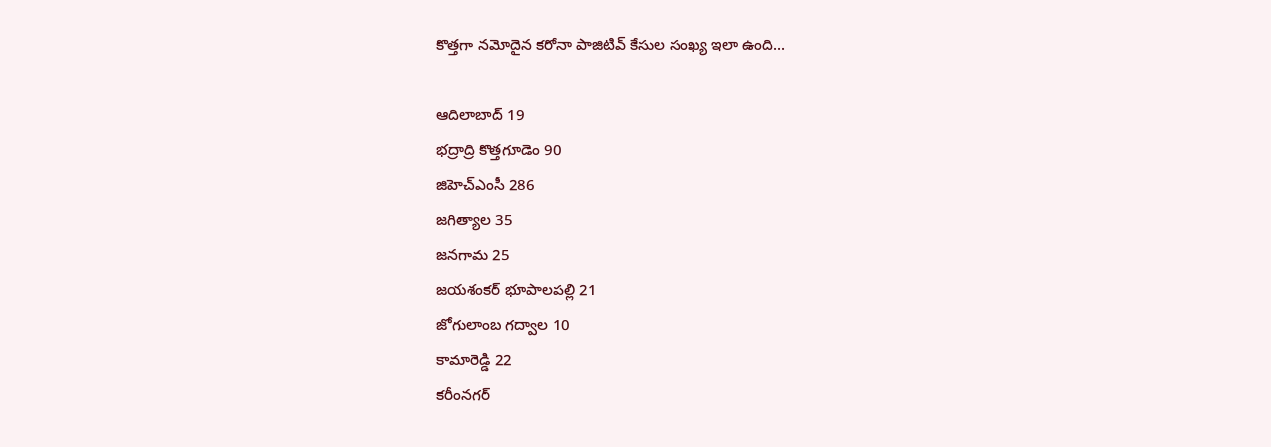కొత్తగా నమోదైన కరోనా పాజిటివ్ కేసుల సంఖ్య ఇలా ఉంది...

ఆదిలాబాద్ 19
భద్రాద్రి కొత్తగూడెం 90
జిహెచ్ఎంసీ 286
జగిత్యాల 35
జనగామ 25
జయశంకర్ భూపాలపల్లి 21
జోగులాంబ గద్వాల 10
కామారెడ్డి 22
కరీంనగర్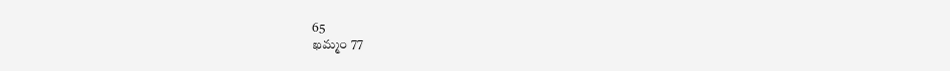65
ఖమ్మం 77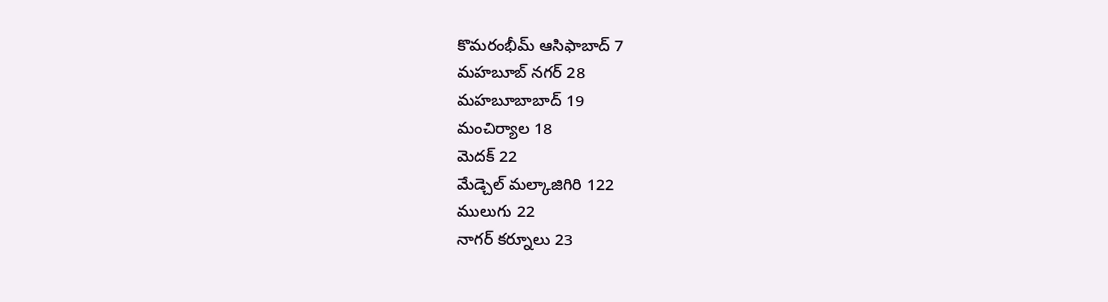కొమరంభీమ్ ఆసిఫాబాద్ 7
మహబూబ్ నగర్ 28
మహబూబాబాద్ 19
మంచిర్యాల 18
మెదక్ 22
మేడ్చెల్ మల్కాజిగిరి 122
ములుగు 22
నాగర్ కర్నూలు 23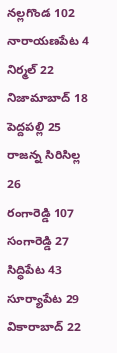నల్లగొండ 102
నారాయణపేట 4
నిర్మల్ 22
నిజామాబాద్ 18
పెద్దపల్లి 25
రాజన్న సిరిసిల్ల 26
రంగారెడ్డి 107
సంగారెడ్డి 27
సిద్ధిపేట 43
సూర్యాపేట 29
వికారాబాద్ 22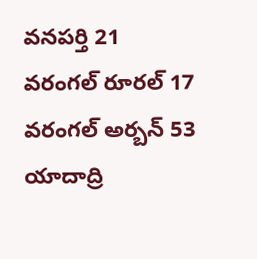వనపర్తి 21
వరంగల్ రూరల్ 17
వరంగల్ అర్బన్ 53
యాదాద్రి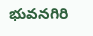భువనగిరి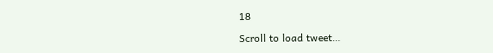18

Scroll to load tweet…